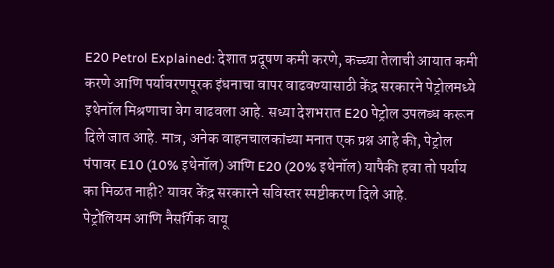E20 Petrol Explained: देशात प्रदूषण कमी करणे, कच्च्या तेलाची आयात कमी करणे आणि पर्यावरणपूरक इंधनाचा वापर वाढवण्यासाठी केंद्र सरकारने पेट्रोलमध्ये इथेनॉल मिश्रणाचा वेग वाढवला आहे. सध्या देशभरात E20 पेट्रोल उपलब्ध करून दिले जात आहे. मात्र, अनेक वाहनचालकांच्या मनात एक प्रश्न आहे की, पेट्रोल पंपावर E10 (10% इथेनॉल) आणि E20 (20% इथेनॉल) यापैकी हवा तो पर्याय का मिळत नाही? यावर केंद्र सरकारने सविस्तर स्पष्टीकरण दिले आहे.
पेट्रोलियम आणि नैसर्गिक वायू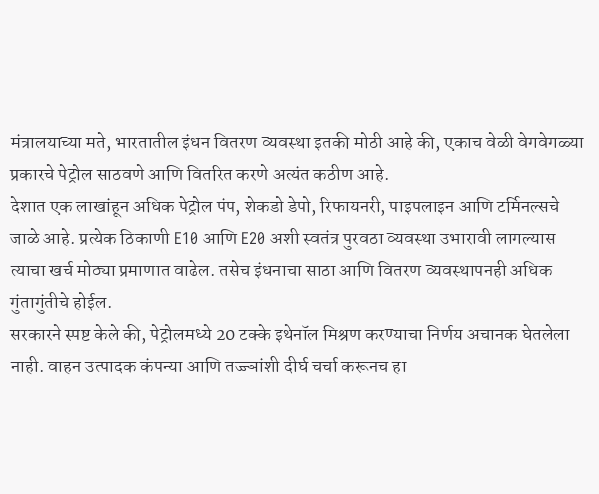मंत्रालयाच्या मते, भारतातील इंधन वितरण व्यवस्था इतकी मोठी आहे की, एकाच वेळी वेगवेगळ्या प्रकारचे पेट्रोल साठवणे आणि वितरित करणे अत्यंत कठीण आहे.
देशात एक लाखांहून अधिक पेट्रोल पंप, शेकडो डेपो, रिफायनरी, पाइपलाइन आणि टर्मिनल्सचे जाळे आहे. प्रत्येक ठिकाणी E10 आणि E20 अशी स्वतंत्र पुरवठा व्यवस्था उभारावी लागल्यास त्याचा खर्च मोठ्या प्रमाणात वाढेल. तसेच इंधनाचा साठा आणि वितरण व्यवस्थापनही अधिक गुंतागुंतीचे होईल.
सरकारने स्पष्ट केले की, पेट्रोलमध्ये 20 टक्के इथेनॉल मिश्रण करण्याचा निर्णय अचानक घेतलेला नाही. वाहन उत्पादक कंपन्या आणि तज्ज्ञांशी दीर्घ चर्चा करूनच हा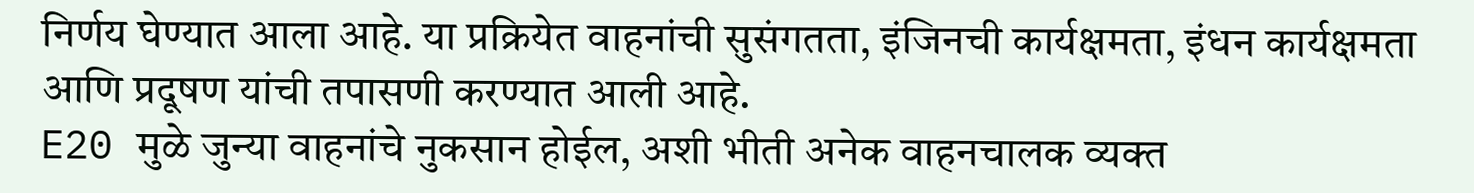निर्णय घेण्यात आला आहे. या प्रक्रियेत वाहनांची सुसंगतता, इंजिनची कार्यक्षमता, इंधन कार्यक्षमता आणि प्रदूषण यांची तपासणी करण्यात आली आहे.
E20 मुळे जुन्या वाहनांचे नुकसान होईल, अशी भीती अनेक वाहनचालक व्यक्त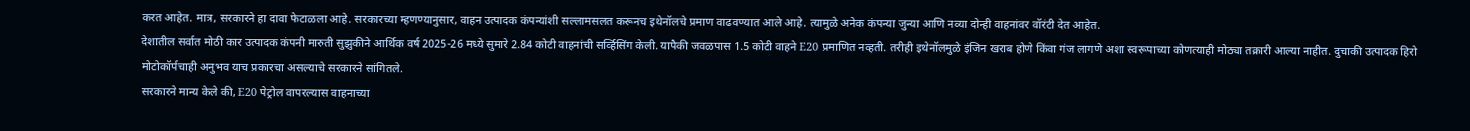करत आहेत. मात्र, सरकारने हा दावा फेटाळला आहे. सरकारच्या म्हणण्यानुसार, वाहन उत्पादक कंपन्यांशी सल्लामसलत करूनच इथेनॉलचे प्रमाण वाढवण्यात आले आहे. त्यामुळे अनेक कंपन्या जुन्या आणि नव्या दोन्ही वाहनांवर वॉरंटी देत आहेत.
देशातील सर्वात मोठी कार उत्पादक कंपनी मारुती सुझुकीने आर्थिक वर्ष 2025-26 मध्ये सुमारे 2.84 कोटी वाहनांची सर्व्हिसिंग केली. यापैकी जवळपास 1.5 कोटी वाहने E20 प्रमाणित नव्हती. तरीही इथेनॉलमुळे इंजिन खराब होणे किंवा गंज लागणे अशा स्वरूपाच्या कोणत्याही मोठ्या तक्रारी आल्या नाहीत. दुचाकी उत्पादक हिरो मोटोकॉर्पचाही अनुभव याच प्रकारचा असल्याचे सरकारने सांगितले.
सरकारने मान्य केले की, E20 पेट्रोल वापरल्यास वाहनाच्या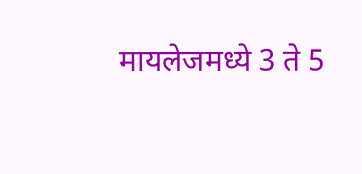मायलेजमध्ये 3 ते 5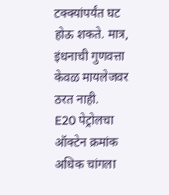टक्क्यांपर्यंत घट होऊ शकते. मात्र, इंधनाची गुणवत्ता केवळ मायलेजवर ठरत नाही.
E20 पेट्रोलचा ऑक्टेन क्रमांक अधिक चांगला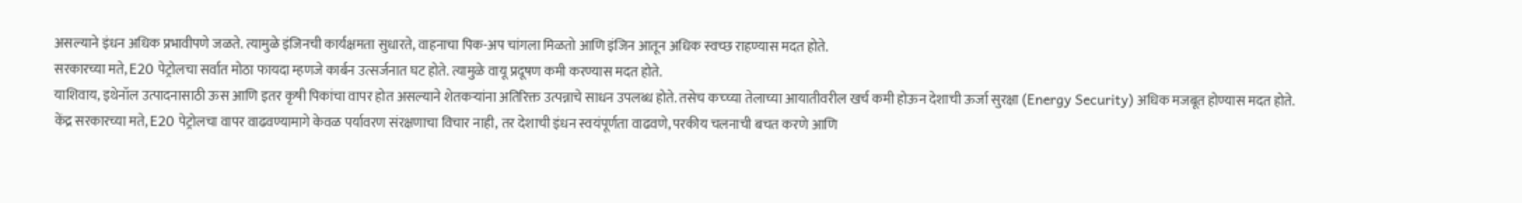असल्याने इंधन अधिक प्रभावीपणे जळते. त्यामुळे इंजिनची कार्यक्षमता सुधारते, वाहनाचा पिक-अप चांगला मिळतो आणि इंजिन आतून अधिक स्वच्छ राहण्यास मदत होते.
सरकारच्या मते, E20 पेट्रोलचा सर्वात मोठा फायदा म्हणजे कार्बन उत्सर्जनात घट होते. त्यामुळे वायू प्रदूषण कमी करण्यास मदत होते.
याशिवाय, इथेनॉल उत्पादनासाठी ऊस आणि इतर कृषी पिकांचा वापर होत असल्याने शेतकऱ्यांना अतिरिक्त उत्पन्नाचे साधन उपलब्ध होते. तसेच कच्च्या तेलाच्या आयातीवरील खर्च कमी होऊन देशाची ऊर्जा सुरक्षा (Energy Security) अधिक मजबूत होण्यास मदत होते.
केंद्र सरकारच्या मते, E20 पेट्रोलचा वापर वाढवण्यामागे केवळ पर्यावरण संरक्षणाचा विचार नाही, तर देशाची इंधन स्वयंपूर्णता वाढवणे, परकीय चलनाची बचत करणे आणि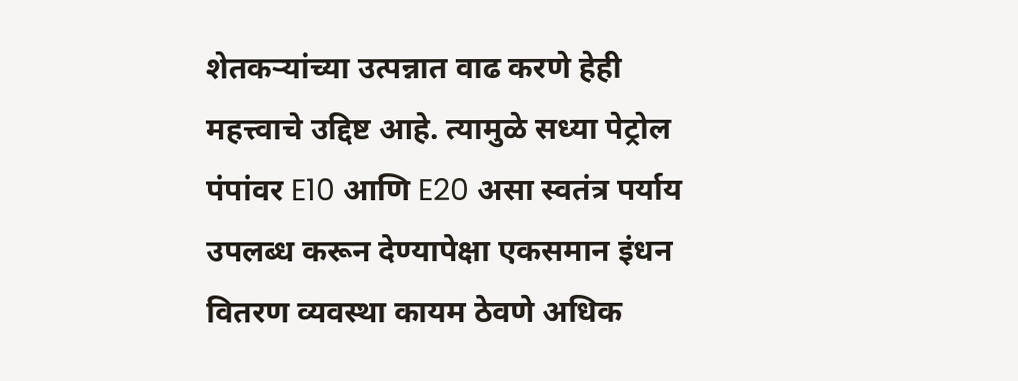शेतकऱ्यांच्या उत्पन्नात वाढ करणे हेही महत्त्वाचे उद्दिष्ट आहे. त्यामुळे सध्या पेट्रोल पंपांवर E10 आणि E20 असा स्वतंत्र पर्याय उपलब्ध करून देण्यापेक्षा एकसमान इंधन वितरण व्यवस्था कायम ठेवणे अधिक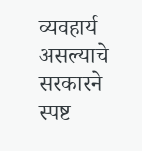व्यवहार्य असल्याचे सरकारने स्पष्ट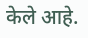केले आहे.